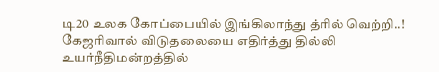டி20 உலக கோப்பையில் இங்கிலாந்து த்ரில் வெற்றி..! கேஜரிவால் விடுதலையை எதிர்த்து தில்லி உயர்நீதிமன்றத்தில்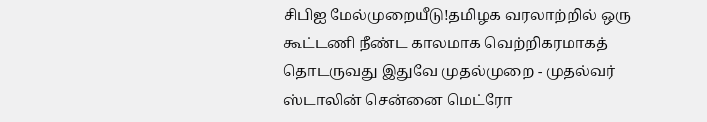சிபிஐ மேல்முறையீடு!தமிழக வரலாற்றில் ஒரு கூட்டணி நீண்ட காலமாக வெற்றிகரமாகத் தொடருவது இதுவே முதல்முறை - முதல்வர் ஸ்டாலின் சென்னை மெட்ரோ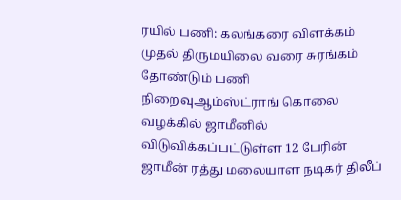ரயில் பணி: கலங்கரை விளக்கம் முதல் திருமயிலை வரை சுரங்கம் தோண்டும் பணி நிறைவுஆம்ஸ்ட்ராங் கொலை வழக்கில் ஜாமீனில் விடுவிக்கப்பட்டுள்ள 12 பேரின் ஜாமீன் ரத்து மலையாள நடிகர் திலீப்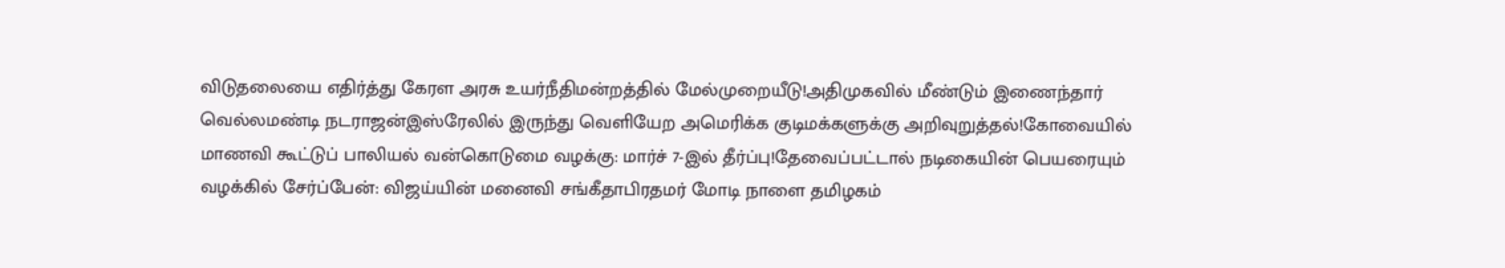விடுதலையை எதிர்த்து கேரள அரசு உயர்நீதிமன்றத்தில் மேல்முறையீடு!அதிமுகவில் மீண்டும் இணைந்தார் வெல்லமண்டி நடராஜன்இஸ்ரேலில் இருந்து வெளியேற அமெரிக்க குடிமக்களுக்கு அறிவுறுத்தல்!கோவையில் மாணவி கூட்டுப் பாலியல் வன்கொடுமை வழக்கு: மார்ச் 7-இல் தீர்ப்பு!தேவைப்பட்டால் நடிகையின் பெயரையும் வழக்கில் சேர்ப்பேன்: விஜய்யின் மனைவி சங்கீதாபிரதமர் மோடி நாளை தமிழகம்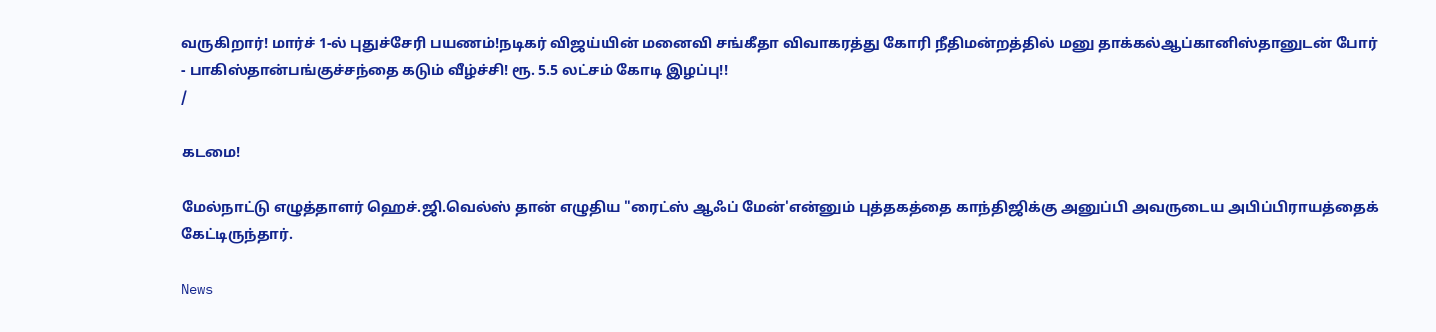வருகிறார்! மார்ச் 1-ல் புதுச்சேரி பயணம்!நடிகர் விஜய்யின் மனைவி சங்கீதா விவாகரத்து கோரி நீதிமன்றத்தில் மனு தாக்கல்ஆப்கானிஸ்தானுடன் போர் - பாகிஸ்தான்பங்குச்சந்தை கடும் வீழ்ச்சி! ரூ. 5.5 லட்சம் கோடி இழப்பு!!
/

கடமை!

மேல்நாட்டு எழுத்தாளர் ஹெச்.ஜி.வெல்ஸ் தான் எழுதிய "ரைட்ஸ் ஆஃப் மேன்'என்னும் புத்தகத்தை காந்திஜிக்கு அனுப்பி அவருடைய அபிப்பிராயத்தைக் கேட்டிருந்தார்.

News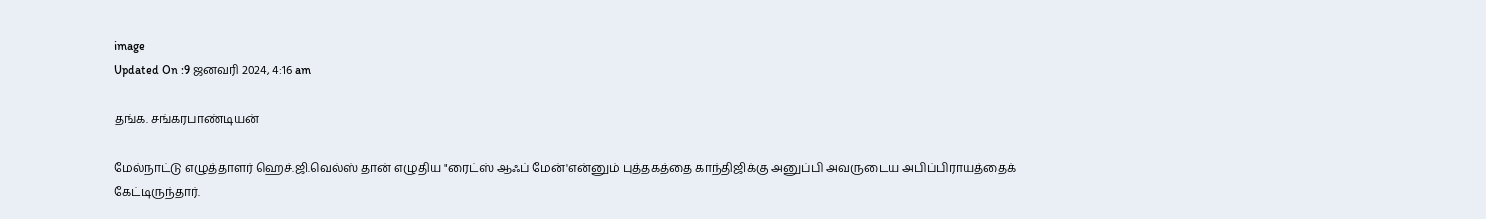image
Updated On :9 ஜனவரி 2024, 4:16 am

தங்க. சங்கரபாண்டியன்

மேல்நாட்டு எழுத்தாளர் ஹெச்.ஜி.வெல்ஸ் தான் எழுதிய "ரைட்ஸ் ஆஃப் மேன்'என்னும் புத்தகத்தை காந்திஜிக்கு அனுப்பி அவருடைய அபிப்பிராயத்தைக் கேட்டிருந்தார்.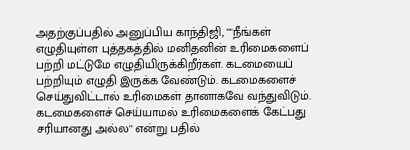அதற்குப்பதில் அனுப்பிய காந்திஜி, ""நீங்கள் எழுதியுள்ள புத்தகத்தில் மனிதனின் உரிமைகளைப் பற்றி மட்டுமே எழுதியிருக்கிறீர்கள். கடமையைப் பற்றியும் எழுதி இருக்க வேண்டும். கடமைகளைச் செய்துவிட்டால் உரிமைகள் தானாகவே வந்துவிடும். கடமைகளைச் செய்யாமல் உரிமைகளைக் கேட்பது சரியானது அல்ல'' என்று பதில்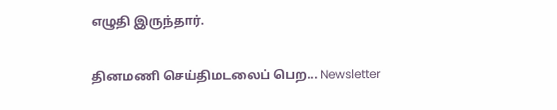எழுதி இருந்தார்.

தினமணி செய்திமடலைப் பெற... Newsletter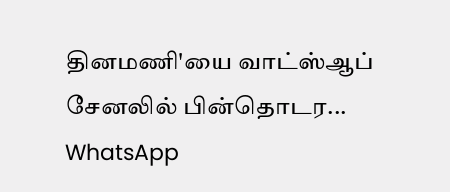தினமணி'யை வாட்ஸ்ஆப் சேனலில் பின்தொடர... WhatsApp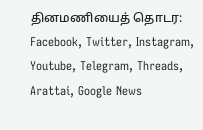தினமணியைத் தொடர: Facebook, Twitter, Instagram, Youtube, Telegram, Threads, Arattai, Google News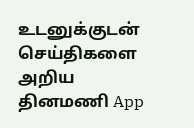உடனுக்குடன் செய்திகளை அறிய தினமணி App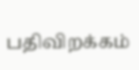பதிவிறக்கம்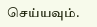செய்யவும்.